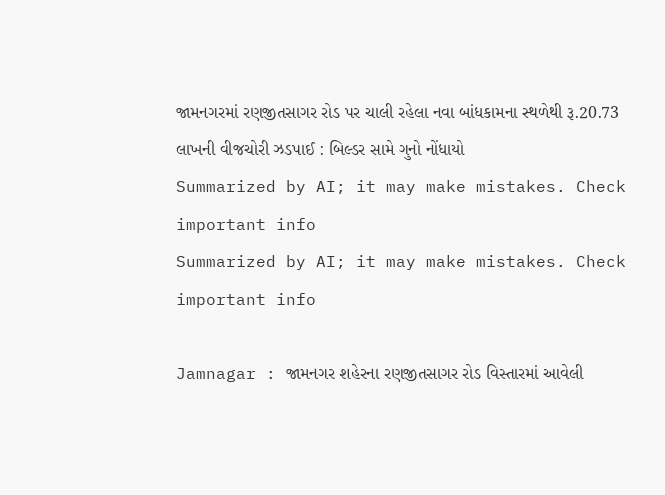જામનગરમાં રણજીતસાગર રોડ પર ચાલી રહેલા નવા બાંધકામના સ્થળેથી રૂ.20.73 લાખની વીજચોરી ઝડપાઈ : બિલ્ડર સામે ગુનો નોંધાયો
Summarized by AI; it may make mistakes. Check important info
Summarized by AI; it may make mistakes. Check important info

Jamnagar : જામનગર શહેરના રણજીતસાગર રોડ વિસ્તારમાં આવેલી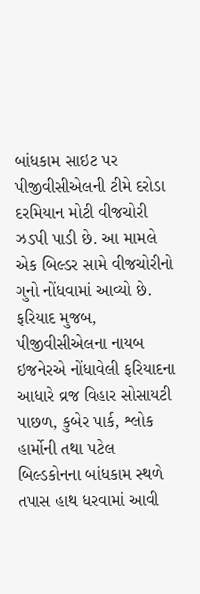બાંધકામ સાઇટ પર પીજીવીસીએલની ટીમે દરોડા દરમિયાન મોટી વીજચોરી ઝડપી પાડી છે. આ મામલે એક બિલ્ડર સામે વીજચોરીનો ગુનો નોંધવામાં આવ્યો છે.
ફરિયાદ મુજબ, પીજીવીસીએલના નાયબ ઇજનેરએ નોંધાવેલી ફરિયાદના આધારે વ્રજ વિહાર સોસાયટી પાછળ, કુબેર પાર્ક, શ્લોક હાર્મોની તથા પટેલ બિલ્ડકોનના બાંધકામ સ્થળે તપાસ હાથ ધરવામાં આવી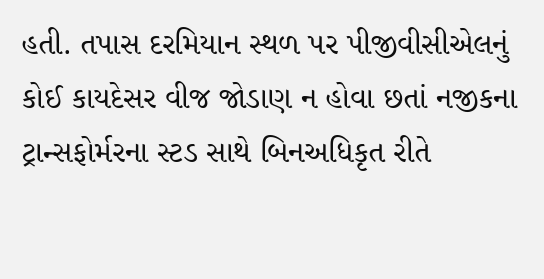હતી. તપાસ દરમિયાન સ્થળ પર પીજીવીસીએલનું કોઈ કાયદેસર વીજ જોડાણ ન હોવા છતાં નજીકના ટ્રાન્સફોર્મરના સ્ટડ સાથે બિનઅધિકૃત રીતે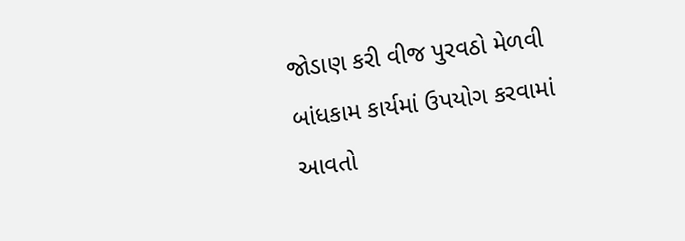જોડાણ કરી વીજ પુરવઠો મેળવી બાંધકામ કાર્યમાં ઉપયોગ કરવામાં આવતો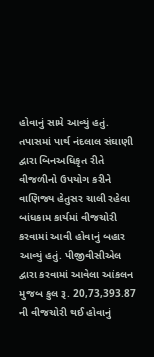હોવાનું સામે આવ્યું હતું.
તપાસમાં પાર્થ નંદલાલ સંઘાણી દ્વારા બિનઅધિકૃત રીતે વીજળીનો ઉપયોગ કરીને વાણિજ્ય હેતુસર ચાલી રહેલા બાંધકામ કાર્યમાં વીજચોરી કરવામાં આવી હોવાનું બહાર આવ્યું હતું. પીજીવીસીએલ દ્વારા કરવામાં આવેલા આંકલન મુજબ કુલ રૂ. 20,73,393.87 ની વીજચોરી થઈ હોવાનું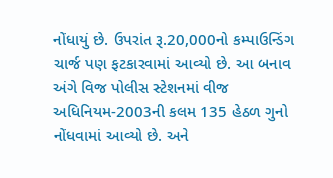નોંધાયું છે. ઉપરાંત રૂ.20,000નો કમ્પાઉન્ડિંગ ચાર્જ પણ ફટકારવામાં આવ્યો છે. આ બનાવ અંગે વિજ પોલીસ સ્ટેશનમાં વીજ અધિનિયમ-2003ની કલમ 135 હેઠળ ગુનો નોંધવામાં આવ્યો છે. અને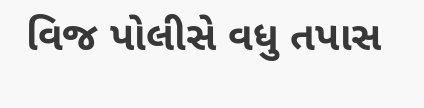વિજ પોલીસે વધુ તપાસ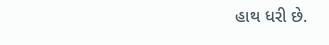હાથ ધરી છે.